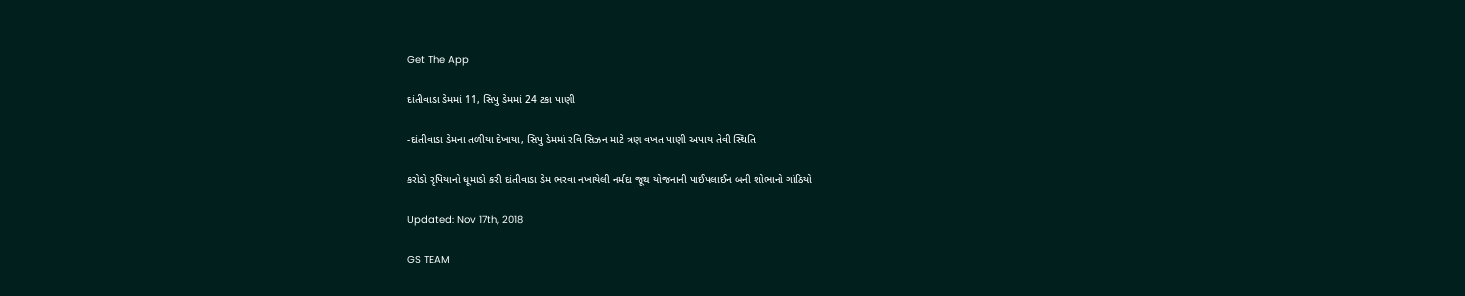Get The App

દાંતીવાડા ડેમમાં 11, સિપુ ડેમમાં 24 ટકા પાણી

-દાંતીવાડા ડેમના તળીયા દેખાયા, સિપુ ડેમમાં રવિ સિઝન માટે ત્રણ વખત પાણી અપાય તેવી સ્થિતિ

કરોડો રૃપિયાનો ધૂમાડો કરી દાંતીવાડા ડેમ ભરવા નખાયેલી નર્મદા જૂથ યોજનાની પાઈપલાઈન બની શોભાનો ગાંઠિયો

Updated: Nov 17th, 2018

GS TEAM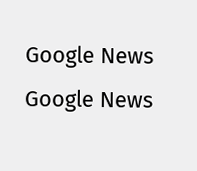Google News
Google News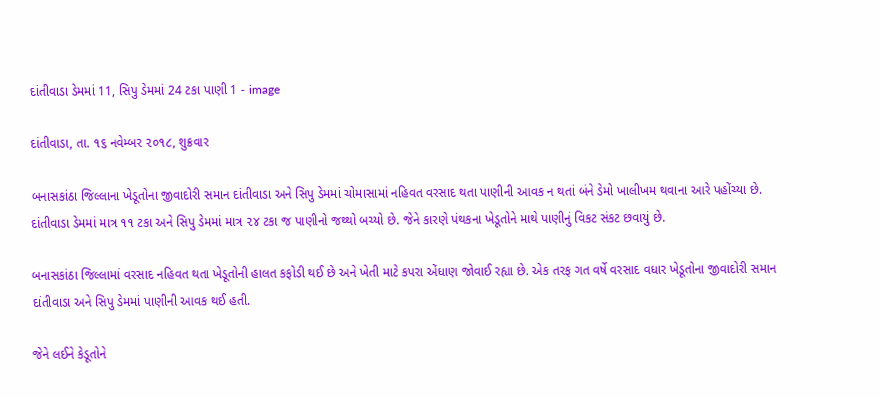દાંતીવાડા ડેમમાં 11, સિપુ ડેમમાં 24 ટકા પાણી 1 - image

દાંતીવાડા, તા. ૧૬ નવેમ્બર ૨૦૧૮, શુક્રવાર

બનાસકાંઠા જિલ્લાના ખેડૂતોના જીવાદોરી સમાન દાંતીવાડા અને સિપુ ડેમમાં ચોમાસામાં નહિવત વરસાદ થતા પાણીની આવક ન થતાં બંને ડેમો ખાલીખમ થવાના આરે પહોંચ્યા છે. દાંતીવાડા ડેમમાં માત્ર ૧૧ ટકા અને સિપુ ડેમમાં માત્ર ૨૪ ટકા જ પાણીનો જથ્થો બચ્યો છે. જેને કારણે પંથકના ખેડૂતોને માથે પાણીનું વિકટ સંકટ છવાયું છે.

બનાસકાંઠા જિલ્લામાં વરસાદ નહિવત થતા ખેડૂતોની હાલત કફોડી થઈ છે અને ખેતી માટે કપરા એંધાણ જોવાઈ રહ્યા છે. એક તરફ ગત વર્ષે વરસાદ વધાર ખેડૂતોના જીવાદોરી સમાન દાંતીવાડા અને સિપુ ડેમમાં પાણીની આવક થઈ હતી.

જેને લઈને કેડૂતોને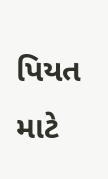પિયત માટે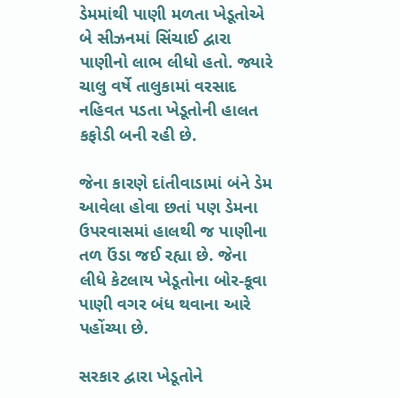ડેમમાંથી પાણી મળતા ખેડૂતોએ બે સીઝનમાં સિંચાઈ દ્વારા પાણીનો લાભ લીધો હતો. જ્યારે ચાલુ વર્ષે તાલુકામાં વરસાદ નહિવત પડતા ખેડૂતોની હાલત કફોડી બની રહી છે.

જેના કારણે દાંતીવાડામાં બંને ડેમ આવેલા હોવા છતાં પણ ડેમના ઉપરવાસમાં હાલથી જ પાણીના તળ ઉંડા જઈ રહ્યા છે. જેના લીધે કેટલાય ખેડૂતોના બોર-કૂવા પાણી વગર બંધ થવાના આરે પહોંચ્યા છે.

સરકાર દ્વારા ખેડૂતોને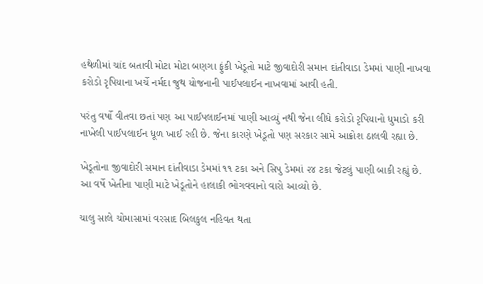હથેળીમાં ચાંદ બતાવી મોટા મોટા બણગા ફુંકી ખેડૂતો માટે જીવાદોરી સમાન દાંતીવાડા ડેમમાં પાણી નાખવા કરોડો રૃપિયાના ખર્ચે નર્મદા જુથ યોજનાની પાઈપલાઈન નાખવામાં આવી હતી.

પરંતુ વર્ષો વીતવા છતાં પણ આ પાઈપલાઈનમાં પાણી આવ્યું નથી જેના લીધે કરોડો રૃપિયાનો ધુમાડો કરી નાખેલી પાઈપલાઈન ધૂળ ખાઈ રહી છે. જેના કારણે ખેડૂતો પણ સરકાર સામે આક્રોશ ઠાલવી રહ્યા છે.

ખેડૂતોના જીવાદોરી સમાન દાંતીવાડા ડેમમાં ૧૧ ટકા અને સિપુ ડેમમાં ૨૪ ટકા જેટલું પાણી બાકી રહ્યું છે. આ વર્ષે ખેતીના પાણી માટે ખેડૂતોને હાલાકી ભોગવવાનો વારો આવ્યો છે.

ચાલુ સાલે ચોમાસામાં વરસાદ બિલકુલ નહિવત થતા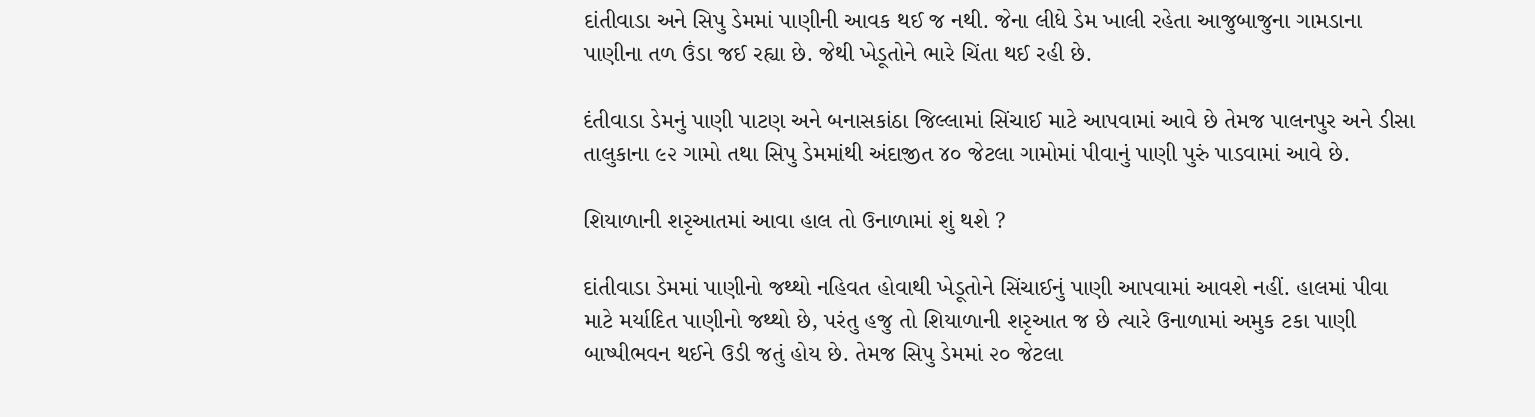દાંતીવાડા અને સિપુ ડેમમાં પાણીની આવક થઈ જ નથી. જેના લીધે ડેમ ખાલી રહેતા આજુબાજુના ગામડાના પાણીના તળ ઉંડા જઈ રહ્યા છે. જેથી ખેડૂતોને ભારે ચિંતા થઈ રહી છે.

દંતીવાડા ડેમનું પાણી પાટણ અને બનાસકાંઠા જિલ્લામાં સિંચાઈ માટે આપવામાં આવે છે તેમજ પાલનપુર અને ડીસા તાલુકાના ૯૨ ગામો તથા સિપુ ડેમમાંથી અંદાજીત ૪૦ જેટલા ગામોમાં પીવાનું પાણી પુરું પાડવામાં આવે છે.

શિયાળાની શરૃઆતમાં આવા હાલ તો ઉનાળામાં શું થશે ?

દાંતીવાડા ડેમમાં પાણીનો જથ્થો નહિવત હોવાથી ખેડૂતોને સિંચાઈનું પાણી આપવામાં આવશે નહીં. હાલમાં પીવા માટે મર્યાદિત પાણીનો જથ્થો છે, પરંતુ હજુ તો શિયાળાની શરૃઆત જ છે ત્યારે ઉનાળામાં અમુક ટકા પાણી બાષ્પીભવન થઈને ઉડી જતું હોય છે. તેમજ સિપુ ડેમમાં ૨૦ જેટલા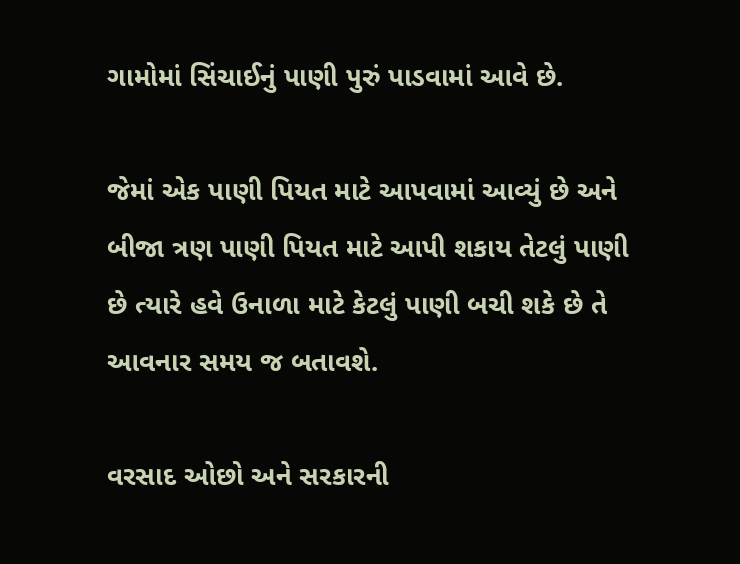ગામોમાં સિંચાઈનું પાણી પુરું પાડવામાં આવે છે.

જેમાં એક પાણી પિયત માટે આપવામાં આવ્યું છે અને બીજા ત્રણ પાણી પિયત માટે આપી શકાય તેટલું પાણી છે ત્યારે હવે ઉનાળા માટે કેટલું પાણી બચી શકે છે તે આવનાર સમય જ બતાવશે.

વરસાદ ઓછો અને સરકારની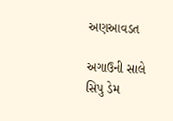અણઆવડત

અગાઉની સાલે સિપુ ડેમ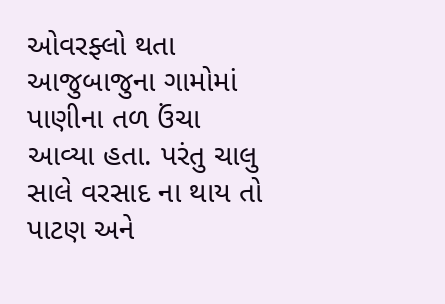ઓવરફ્લો થતા આજુબાજુના ગામોમાં પાણીના તળ ઉંચા આવ્યા હતા. પરંતુ ચાલુ સાલે વરસાદ ના થાય તો પાટણ અને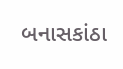બનાસકાંઠા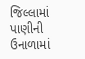જિલ્લામાં પાણીની ઉનાળામાં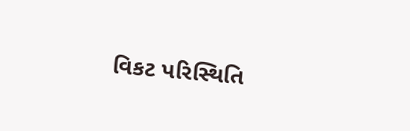વિકટ પરિસ્થિતિ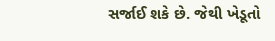સર્જાઈ શકે છે. જેથી ખેડૂતો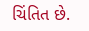ચિંતિત છે.